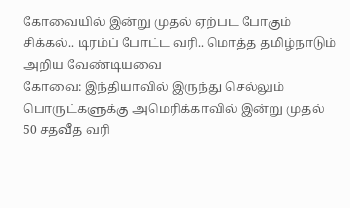கோவையில் இன்று முதல் ஏற்பட போகும் சிக்கல்.. டிரம்ப் போட்ட வரி.. மொத்த தமிழ்நாடும் அறிய வேண்டியவை
கோவை: இந்தியாவில் இருந்து செல்லும் பொருட்களுக்கு அமெரிக்காவில் இன்று முதல் 50 சதவீத வரி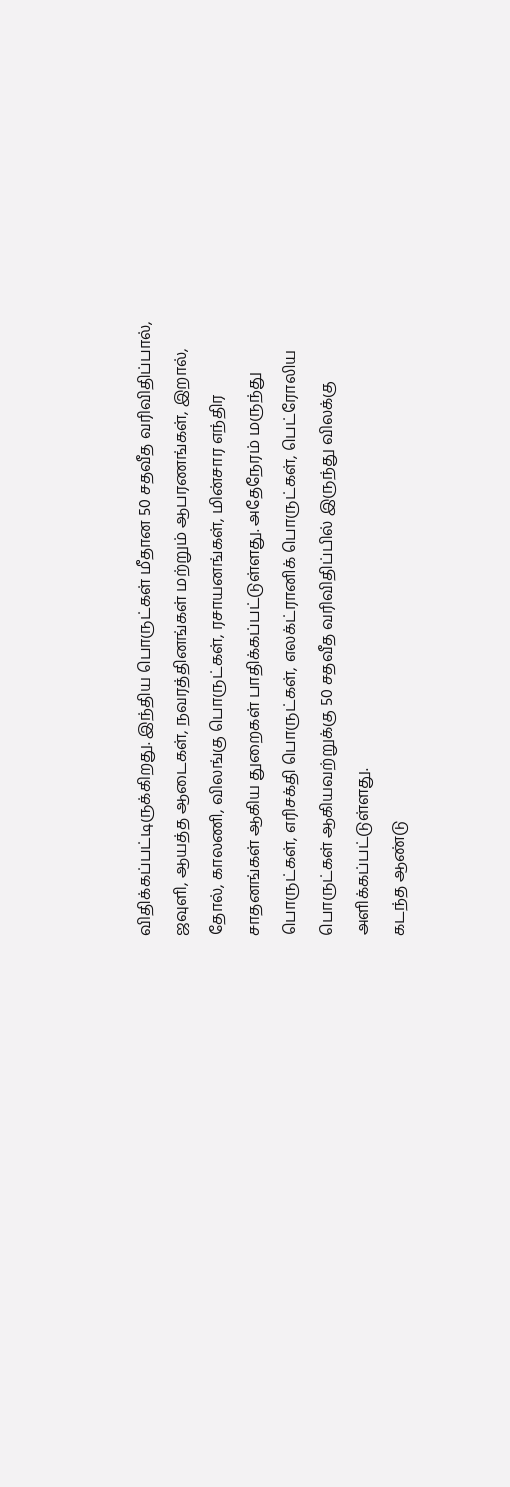விதிக்கப்பட்டிருக்கிறது. இந்திய பொருட்கள் மீதான 50 சதவீத வரிவிதிப்பால், ஜவுளி, ஆயத்த ஆடைகள், நவரத்தினங்கள் மற்றும் ஆபரணங்கள், இறால், தோல், காலணி, விலங்கு பொருட்கள், ரசாயனங்கள், மின்சார எந்திர சாதனங்கள் ஆகிய துறைகள் பாதிக்கப்பட்டுள்ளது. அதேநேரம் மருந்து பொருட்கள், எரிசக்தி பொருட்கள், எலக்ட்ரானிக் பொருட்கள், பெட்ரோலிய பொருட்கள் ஆகியவற்றுக்கு 50 சதவீத வரிவிதிப்பில் இருந்து விலக்கு அளிக்கப்பட்டுள்ளது.
கடந்த ஆண்டு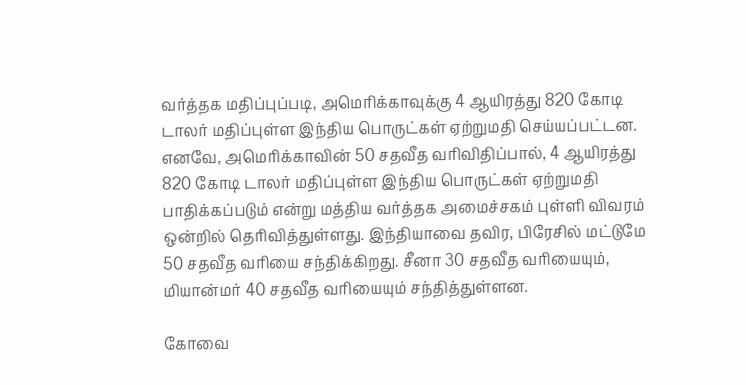வர்த்தக மதிப்புப்படி, அமெரிக்காவுக்கு 4 ஆயிரத்து 820 கோடி டாலர் மதிப்புள்ள இந்திய பொருட்கள் ஏற்றுமதி செய்யப்பட்டன. எனவே, அமெரிக்காவின் 50 சதவீத வரிவிதிப்பால், 4 ஆயிரத்து 820 கோடி டாலர் மதிப்புள்ள இந்திய பொருட்கள் ஏற்றுமதி பாதிக்கப்படும் என்று மத்திய வர்த்தக அமைச்சகம் புள்ளி விவரம் ஒன்றில் தெரிவித்துள்ளது. இந்தியாவை தவிர, பிரேசில் மட்டுமே 50 சதவீத வரியை சந்திக்கிறது. சீனா 30 சதவீத வரியையும், மியான்மர் 40 சதவீத வரியையும் சந்தித்துள்ளன.

கோவை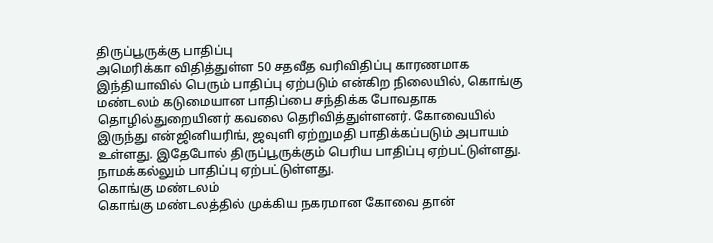திருப்பூருக்கு பாதிப்பு
அமெரிக்கா விதித்துள்ள 50 சதவீத வரிவிதிப்பு காரணமாக இந்தியாவில் பெரும் பாதிப்பு ஏற்படும் என்கிற நிலையில், கொங்கு மண்டலம் கடுமையான பாதிப்பை சந்திக்க போவதாக தொழில்துறையினர் கவலை தெரிவித்துள்ளனர். கோவையில் இருந்து என்ஜினியரிங், ஜவுளி ஏற்றுமதி பாதிக்கப்படும் அபாயம் உள்ளது. இதேபோல் திருப்பூருக்கும் பெரிய பாதிப்பு ஏற்பட்டுள்ளது. நாமக்கல்லும் பாதிப்பு ஏற்பட்டுள்ளது.
கொங்கு மண்டலம்
கொங்கு மண்டலத்தில் முக்கிய நகரமான கோவை தான்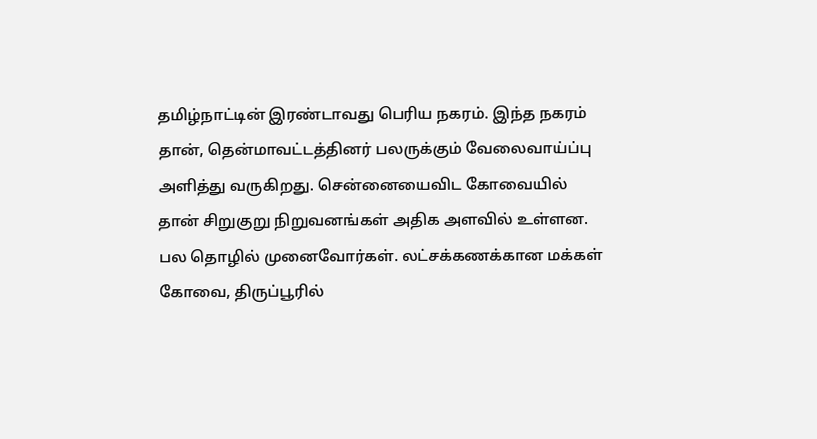தமிழ்நாட்டின் இரண்டாவது பெரிய நகரம். இந்த நகரம் தான், தென்மாவட்டத்தினர் பலருக்கும் வேலைவாய்ப்பு அளித்து வருகிறது. சென்னையைவிட கோவையில் தான் சிறுகுறு நிறுவனங்கள் அதிக அளவில் உள்ளன. பல தொழில் முனைவோர்கள். லட்சக்கணக்கான மக்கள் கோவை, திருப்பூரில்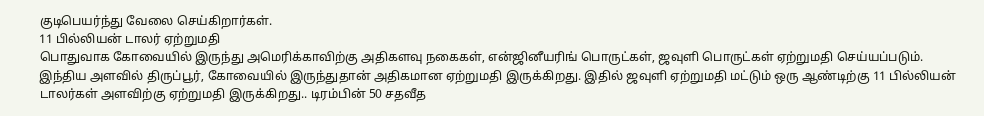குடிபெயர்ந்து வேலை செய்கிறார்கள்.
11 பில்லியன் டாலர் ஏற்றுமதி
பொதுவாக கோவையில் இருந்து அமெரிக்காவிற்கு அதிகளவு நகைகள், என்ஜினீயரிங் பொருட்கள், ஜவுளி பொருட்கள் ஏற்றுமதி செய்யப்படும். இந்திய அளவில் திருப்பூர், கோவையில் இருந்துதான் அதிகமான ஏற்றுமதி இருக்கிறது. இதில் ஜவுளி ஏற்றுமதி மட்டும் ஒரு ஆண்டிற்கு 11 பில்லியன் டாலர்கள் அளவிற்கு ஏற்றுமதி இருக்கிறது.. டிரம்பின் 50 சதவீத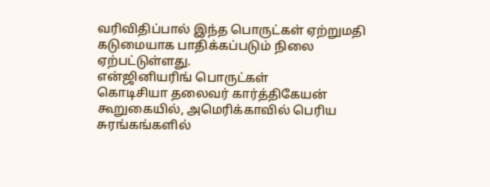வரிவிதிப்பால் இந்த பொருட்கள் ஏற்றுமதி கடுமையாக பாதிக்கப்படும் நிலை ஏற்பட்டுள்ளது.
என்ஜினியரிங் பொருட்கள்
கொடிசியா தலைவர் கார்த்திகேயன் கூறுகையில், அமெரிக்காவில் பெரிய சுரங்கங்களில்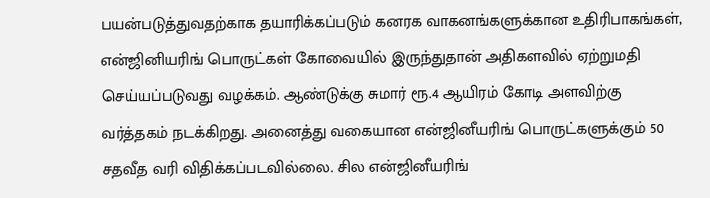பயன்படுத்துவதற்காக தயாரிக்கப்படும் கனரக வாகனங்களுக்கான உதிரிபாகங்கள், என்ஜினியரிங் பொருட்கள் கோவையில் இருந்துதான் அதிகளவில் ஏற்றுமதி செய்யப்படுவது வழக்கம். ஆண்டுக்கு சுமார் ரூ.4 ஆயிரம் கோடி அளவிற்கு வர்த்தகம் நடக்கிறது. அனைத்து வகையான என்ஜினீயரிங் பொருட்களுக்கும் 50 சதவீத வரி விதிக்கப்படவில்லை. சில என்ஜினீயரிங்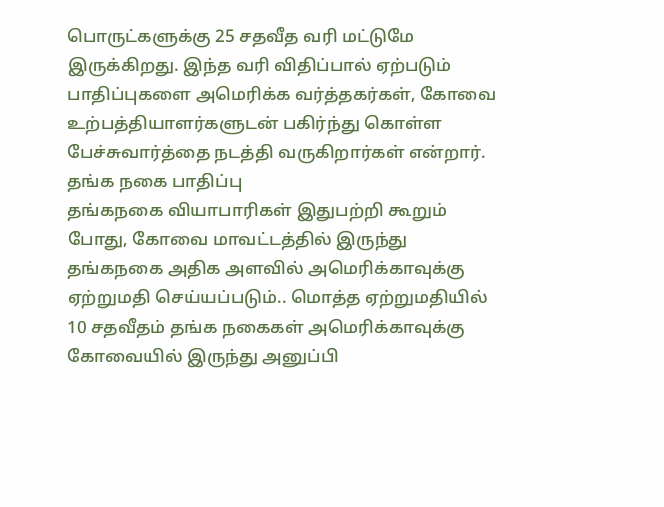பொருட்களுக்கு 25 சதவீத வரி மட்டுமே இருக்கிறது. இந்த வரி விதிப்பால் ஏற்படும் பாதிப்புகளை அமெரிக்க வர்த்தகர்கள், கோவை உற்பத்தியாளர்களுடன் பகிர்ந்து கொள்ள பேச்சுவார்த்தை நடத்தி வருகிறார்கள் என்றார்.
தங்க நகை பாதிப்பு
தங்கநகை வியாபாரிகள் இதுபற்றி கூறும் போது, கோவை மாவட்டத்தில் இருந்து தங்கநகை அதிக அளவில் அமெரிக்காவுக்கு ஏற்றுமதி செய்யப்படும்.. மொத்த ஏற்றுமதியில் 10 சதவீதம் தங்க நகைகள் அமெரிக்காவுக்கு கோவையில் இருந்து அனுப்பி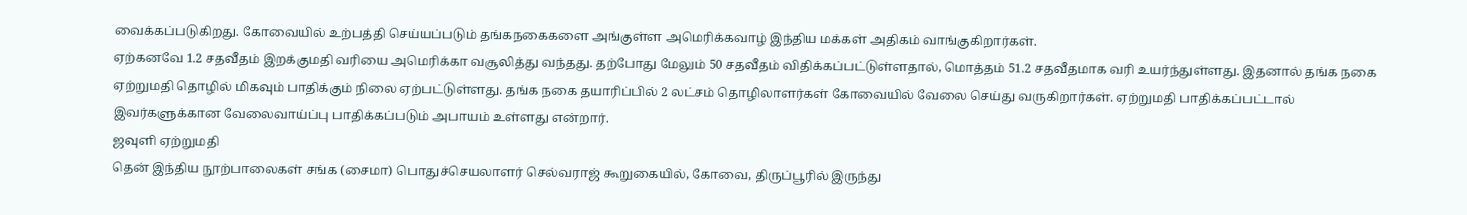வைக்கப்படுகிறது. கோவையில் உற்பத்தி செய்யப்படும் தங்கநகைகளை அங்குள்ள அமெரிக்கவாழ் இந்திய மக்கள் அதிகம் வாங்குகிறார்கள்.
ஏற்கனவே 1.2 சதவீதம் இறக்குமதி வரியை அமெரிக்கா வசூலித்து வந்தது. தற்போது மேலும் 50 சதவீதம் விதிக்கப்பட்டுள்ளதால், மொத்தம் 51.2 சதவீதமாக வரி உயர்ந்துள்ளது. இதனால் தங்க நகை ஏற்றுமதி தொழில் மிகவும் பாதிக்கும் நிலை ஏற்பட்டுள்ளது. தங்க நகை தயாரிப்பில் 2 லட்சம் தொழிலாளர்கள் கோவையில் வேலை செய்து வருகிறார்கள். ஏற்றுமதி பாதிக்கப்பட்டால் இவர்களுக்கான வேலைவாய்ப்பு பாதிக்கப்படும் அபாயம் உள்ளது என்றார்.
ஜவுளி ஏற்றுமதி
தென் இந்திய நூற்பாலைகள் சங்க (சைமா) பொதுச்செயலாளர் செல்வராஜ் கூறுகையில், கோவை, திருப்பூரில் இருந்து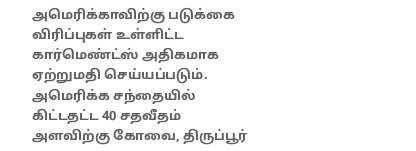அமெரிக்காவிற்கு படுக்கை விரிப்புகள் உள்ளிட்ட கார்மெண்ட்ஸ் அதிகமாக ஏற்றுமதி செய்யப்படும். அமெரிக்க சந்தையில் கிட்டதட்ட 40 சதவீதம் அளவிற்கு கோவை, திருப்பூர்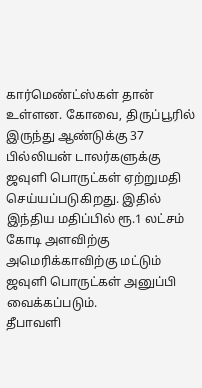கார்மெண்ட்ஸ்கள் தான் உள்ளன. கோவை, திருப்பூரில் இருந்து ஆண்டுக்கு 37 பில்லியன் டாலர்களுக்கு ஜவுளி பொருட்கள் ஏற்றுமதி செய்யப்படுகிறது. இதில் இந்திய மதிப்பில் ரூ.1 லட்சம் கோடி அளவிற்கு அமெரிக்காவிற்கு மட்டும் ஜவுளி பொருட்கள் அனுப்பி வைக்கப்படும்.
தீபாவளி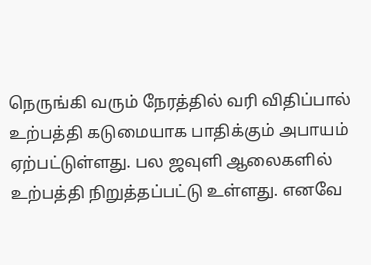நெருங்கி வரும் நேரத்தில் வரி விதிப்பால் உற்பத்தி கடுமையாக பாதிக்கும் அபாயம் ஏற்பட்டுள்ளது. பல ஜவுளி ஆலைகளில் உற்பத்தி நிறுத்தப்பட்டு உள்ளது. எனவே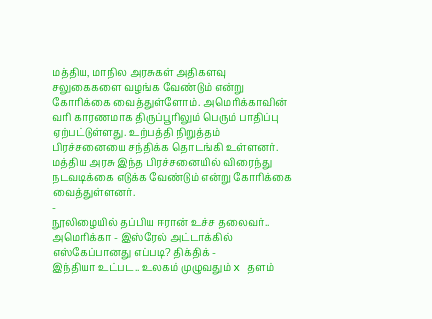மத்திய, மாநில அரசுகள் அதிகளவு சலுகைகளை வழங்க வேண்டும் என்று கோரிக்கை வைத்துள்ளோம். அமெரிக்காவின் வரி காரணமாக திருப்பூரிலும் பெரும் பாதிப்பு ஏற்பட்டுள்ளது. உற்பத்தி நிறுத்தம் பிரச்சனையை சந்திக்க தொடங்கி உள்ளனர். மத்திய அரசு இந்த பிரச்சனையில் விரைந்து நடவடிக்கை எடுக்க வேண்டும் என்று கோரிக்கை வைத்துள்ளனர்.
-
நூலிழையில் தப்பிய ஈரான் உச்ச தலைவர்.. அமெரிக்கா - இஸ்ரேல் அட்டாக்கில் எஸ்கேப்பானது எப்படி? திக்திக் -
இந்தியா உட்பட.. உலகம் முழுவதும் x தளம்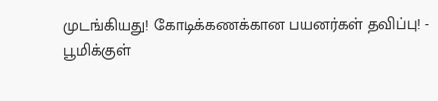முடங்கியது! கோடிக்கணக்கான பயனர்கள் தவிப்பு! -
பூமிக்குள்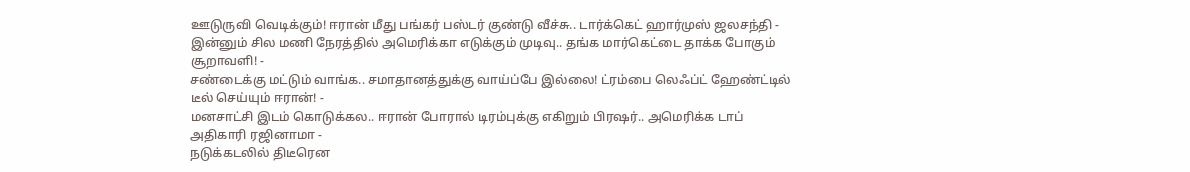ஊடுருவி வெடிக்கும்! ஈரான் மீது பங்கர் பஸ்டர் குண்டு வீச்சு.. டார்க்கெட் ஹார்முஸ் ஜலசந்தி -
இன்னும் சில மணி நேரத்தில் அமெரிக்கா எடுக்கும் முடிவு.. தங்க மார்கெட்டை தாக்க போகும் சூறாவளி! -
சண்டைக்கு மட்டும் வாங்க.. சமாதானத்துக்கு வாய்ப்பே இல்லை! ட்ரம்பை லெஃப்ட் ஹேண்ட்டில் டீல் செய்யும் ஈரான்! -
மனசாட்சி இடம் கொடுக்கல.. ஈரான் போரால் டிரம்புக்கு எகிறும் பிரஷர்.. அமெரிக்க டாப் அதிகாரி ரஜினாமா -
நடுக்கடலில் திடீரென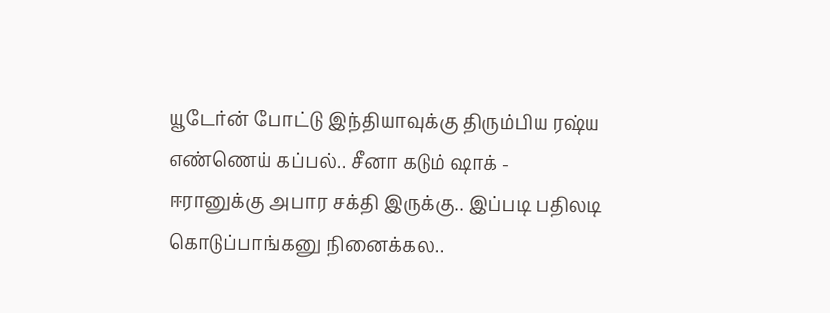யூடேர்ன் போட்டு இந்தியாவுக்கு திரும்பிய ரஷ்ய எண்ணெய் கப்பல்.. சீனா கடும் ஷாக் -
ஈரானுக்கு அபார சக்தி இருக்கு.. இப்படி பதிலடி கொடுப்பாங்கனு நினைக்கல..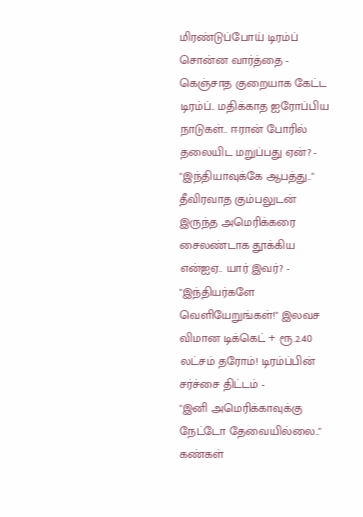மிரண்டுப்போய் டிரம்ப் சொன்ன வார்த்தை -
கெஞ்சாத குறையாக கேட்ட டிரம்ப்.. மதிக்காத ஐரோப்பிய நாடுகள்.. ஈரான் போரில் தலையிட மறுப்பது ஏன்? -
"இந்தியாவுக்கே ஆபத்து.." தீவிரவாத கும்பலுடன் இருந்த அமெரிக்கரை சைலண்டாக தூக்கிய என்ஐஏ.. யார் இவர்? -
"இந்தியர்களே வெளியேறுங்கள்!" இலவச விமான டிக்கெட் + ரூ.2.40 லட்சம் தரோம்! டிரம்ப்பின் சர்ச்சை திட்டம் -
"இனி அமெரிக்காவுக்கு நேட்டோ தேவையில்லை.." கண்கள்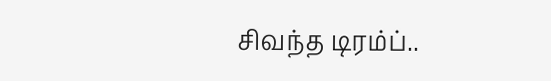சிவந்த டிரம்ப்..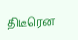திடீரென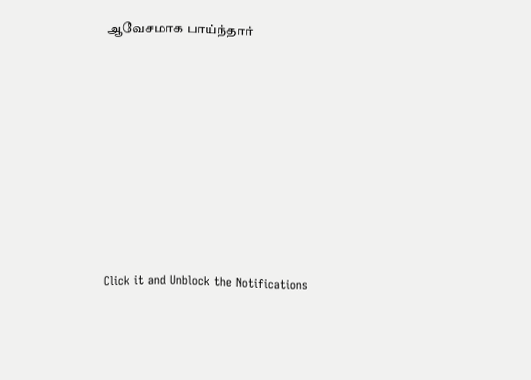ஆவேசமாக பாய்ந்தார்












Click it and Unblock the Notifications